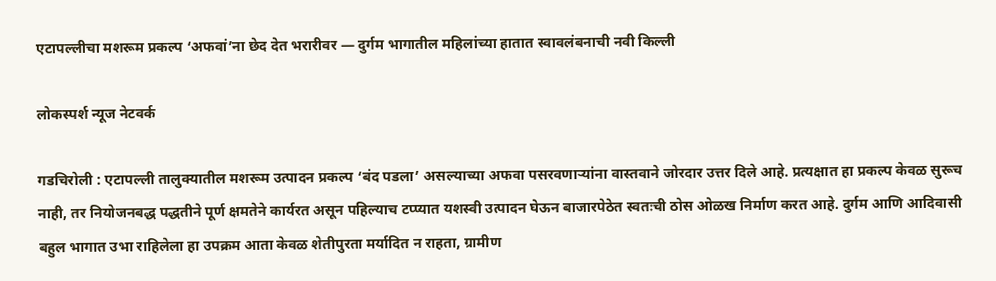एटापल्लीचा मशरूम प्रकल्प ‘अफवां’ना छेद देत भरारीवर — दुर्गम भागातील महिलांच्या हातात स्वावलंबनाची नवी किल्ली

लोकस्पर्श न्यूज नेटवर्क

गडचिरोली : एटापल्ली तालुक्यातील मशरूम उत्पादन प्रकल्प ‘बंद पडला’ असल्याच्या अफवा पसरवणाऱ्यांना वास्तवाने जोरदार उत्तर दिले आहे. प्रत्यक्षात हा प्रकल्प केवळ सुरूच नाही, तर नियोजनबद्ध पद्धतीने पूर्ण क्षमतेने कार्यरत असून पहिल्याच टप्प्यात यशस्वी उत्पादन घेऊन बाजारपेठेत स्वतःची ठोस ओळख निर्माण करत आहे. दुर्गम आणि आदिवासी बहुल भागात उभा राहिलेला हा उपक्रम आता केवळ शेतीपुरता मर्यादित न राहता, ग्रामीण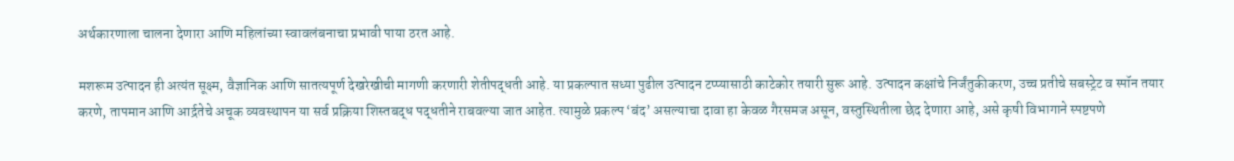अर्थकारणाला चालना देणारा आणि महिलांच्या स्वावलंबनाचा प्रभावी पाया ठरत आहे.

मशरूम उत्पादन ही अत्यंत सूक्ष्म, वैज्ञानिक आणि सातत्यपूर्ण देखरेखीची मागणी करणारी शेतीपद्धती आहे. या प्रकल्पात सध्या पुढील उत्पादन टप्प्यासाठी काटेकोर तयारी सुरू आहे. उत्पादन कक्षांचे निर्जंतुकीकरण, उच्च प्रतीचे सबस्ट्रेट व स्पॉन तयार करणे, तापमान आणि आर्द्रतेचे अचूक व्यवस्थापन या सर्व प्रक्रिया शिस्तबद्ध पद्धतीने राबवल्या जात आहेत. त्यामुळे प्रकल्प ‘बंद’ असल्याचा दावा हा केवळ गैरसमज असून, वस्तुस्थितीला छेद देणारा आहे, असे कृषी विभागाने स्पष्टपणे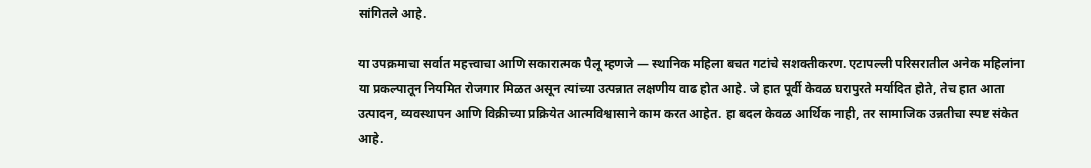सांगितले आहे.

या उपक्रमाचा सर्वात महत्त्वाचा आणि सकारात्मक पैलू म्हणजे — स्थानिक महिला बचत गटांचे सशक्तीकरण. एटापल्ली परिसरातील अनेक महिलांना या प्रकल्पातून नियमित रोजगार मिळत असून त्यांच्या उत्पन्नात लक्षणीय वाढ होत आहे. जे हात पूर्वी केवळ घरापुरते मर्यादित होते, तेच हात आता उत्पादन, व्यवस्थापन आणि विक्रीच्या प्रक्रियेत आत्मविश्वासाने काम करत आहेत. हा बदल केवळ आर्थिक नाही, तर सामाजिक उन्नतीचा स्पष्ट संकेत आहे.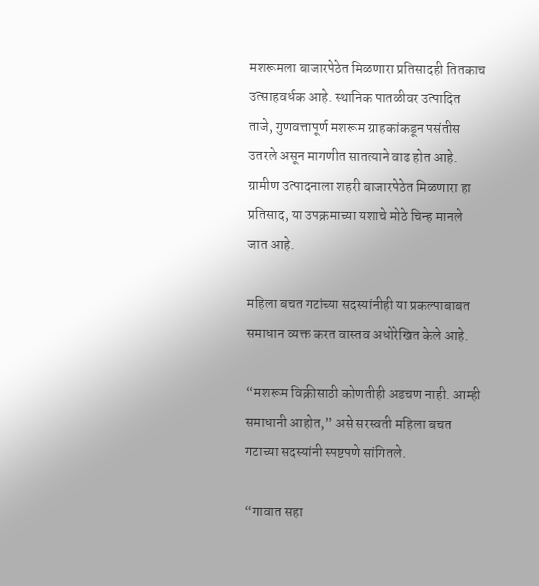मशरूमला बाजारपेठेत मिळणारा प्रतिसादही तितकाच उत्साहवर्धक आहे. स्थानिक पातळीवर उत्पादित ताजे, गुणवत्तापूर्ण मशरूम ग्राहकांकडून पसंतीस उतरले असून मागणीत सातत्याने वाढ होत आहे. ग्रामीण उत्पादनाला शहरी बाजारपेठेत मिळणारा हा प्रतिसाद, या उपक्रमाच्या यशाचे मोठे चिन्ह मानले जात आहे.

महिला बचत गटांच्या सदस्यांनीही या प्रकल्पाबाबत समाधान व्यक्त करत वास्तव अधोरेखित केले आहे.

“मशरूम विक्रीसाठी कोणतीही अडचण नाही. आम्ही समाधानी आहोत,” असे सरस्वती महिला बचत गटाच्या सदस्यांनी स्पष्टपणे सांगितले.

“गावात सहा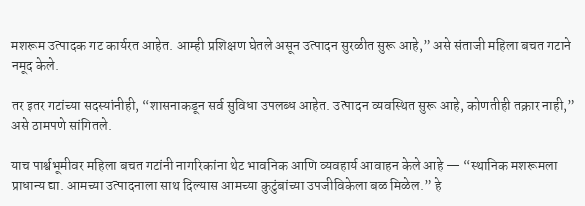मशरूम उत्पादक गट कार्यरत आहेत. आम्ही प्रशिक्षण घेतले असून उत्पादन सुरळीत सुरू आहे,” असे संताजी महिला बचत गटाने नमूद केले.

तर इतर गटांच्या सदस्यांनीही, “शासनाकडून सर्व सुविधा उपलब्ध आहेत. उत्पादन व्यवस्थित सुरू आहे, कोणतीही तक्रार नाही,” असे ठामपणे सांगितले.

याच पार्श्वभूमीवर महिला बचत गटांनी नागरिकांना थेट भावनिक आणि व्यवहार्य आवाहन केले आहे — “स्थानिक मशरूमला प्राधान्य द्या. आमच्या उत्पादनाला साथ दिल्यास आमच्या कुटुंबांच्या उपजीविकेला बळ मिळेल.” हे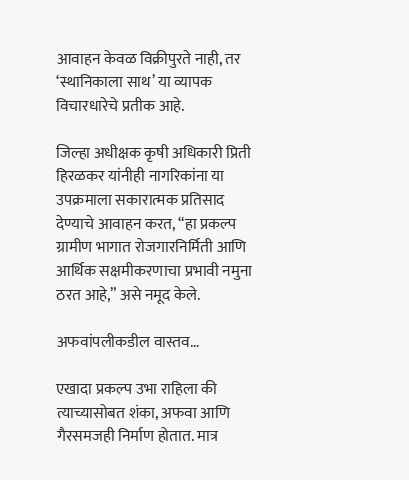आवाहन केवळ विक्रीपुरते नाही, तर ‘स्थानिकाला साथ’ या व्यापक विचारधारेचे प्रतीक आहे.

जिल्हा अधीक्षक कृषी अधिकारी प्रिती हिरळकर यांनीही नागरिकांना या उपक्रमाला सकारात्मक प्रतिसाद देण्याचे आवाहन करत, “हा प्रकल्प ग्रामीण भागात रोजगारनिर्मिती आणि आर्थिक सक्षमीकरणाचा प्रभावी नमुना ठरत आहे,” असे नमूद केले.

अफवांपलीकडील वास्तव…

एखादा प्रकल्प उभा राहिला की त्याच्यासोबत शंका, अफवा आणि गैरसमजही निर्माण होतात. मात्र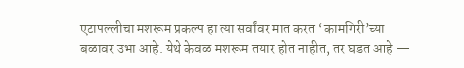एटापल्लीचा मशरूम प्रकल्प हा त्या सर्वांवर मात करत ‘कामगिरी’च्या बळावर उभा आहे. येथे केवळ मशरूम तयार होत नाहीत, तर घडत आहे —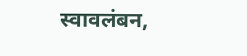स्वावलंबन,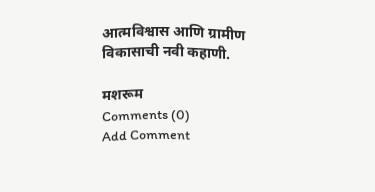आत्मविश्वास आणि ग्रामीण विकासाची नवी कहाणी.

मशरूम
Comments (0)
Add Comment